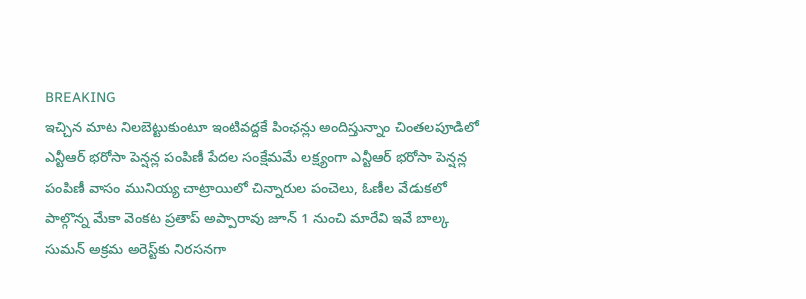BREAKING
ఇచ్చిన మాట నిలబెట్టుకుంటూ ఇంటివద్దకే పింఛన్లు అందిస్తున్నాం చింతలపూడిలో ఎన్టీఆర్ భరోసా పెన్షన్ల పంపిణీ పేదల సంక్షేమమే లక్ష్యంగా ఎన్టీఆర్ భరోసా పెన్షన్ల పంపిణీ వాసం మునియ్య చాట్రాయిలో చిన్నారుల పంచెలు, ఓణీల వేడుకలో పాల్గొన్న మేకా వెంకట ప్రతాప్ అప్పారావు జూన్ 1 నుంచి మారేవి ఇవే బాల్క సుమన్ అక్రమ అరెస్ట్‌కు నిరసనగా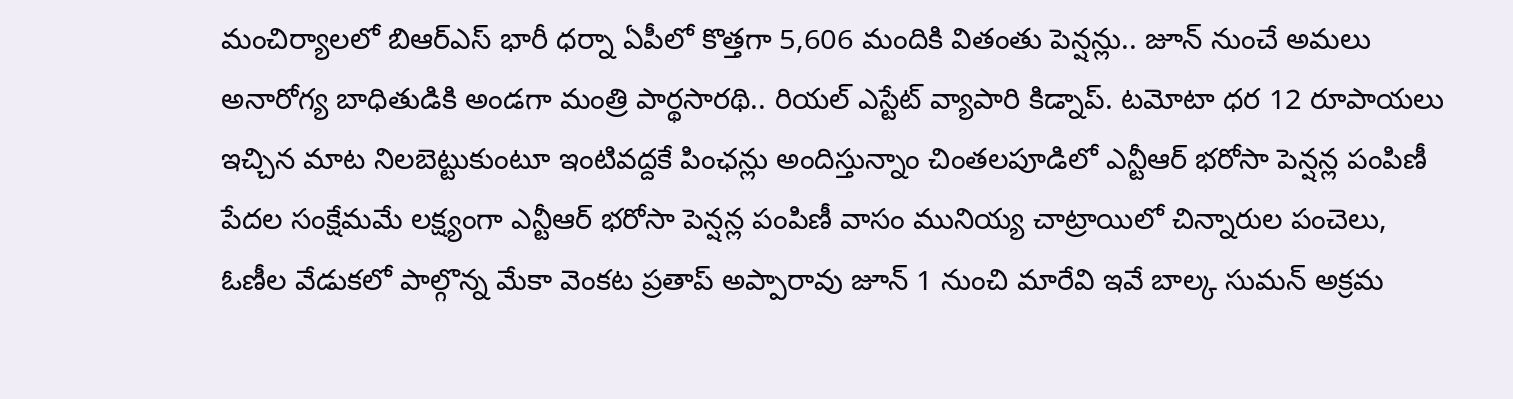మంచిర్యాలలో బిఆర్‌ఎస్ భారీ ధర్నా ఏపీలో కొత్తగా 5,606 మందికి వితంతు పెన్షన్లు.. జూన్ నుంచే అమలు అనారోగ్య బాధితుడికి అండగా మంత్రి పార్థసారథి.. రియల్ ఎస్టేట్ వ్యాపారి కిడ్నాప్. టమోటా ధర 12 రూపాయలు ఇచ్చిన మాట నిలబెట్టుకుంటూ ఇంటివద్దకే పింఛన్లు అందిస్తున్నాం చింతలపూడిలో ఎన్టీఆర్ భరోసా పెన్షన్ల పంపిణీ పేదల సంక్షేమమే లక్ష్యంగా ఎన్టీఆర్ భరోసా పెన్షన్ల పంపిణీ వాసం మునియ్య చాట్రాయిలో చిన్నారుల పంచెలు, ఓణీల వేడుకలో పాల్గొన్న మేకా వెంకట ప్రతాప్ అప్పారావు జూన్ 1 నుంచి మారేవి ఇవే బాల్క సుమన్ అక్రమ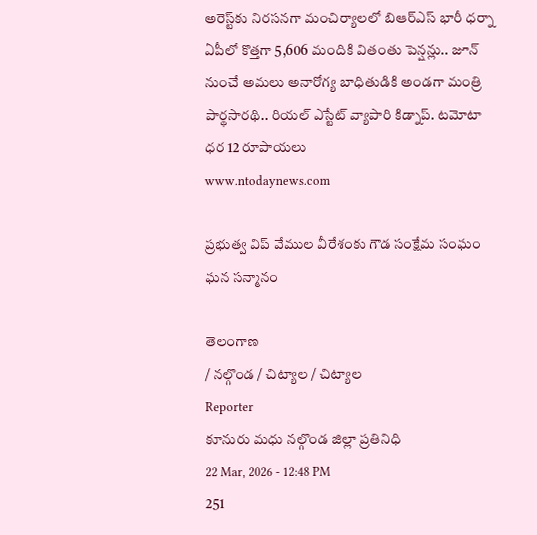అరెస్ట్‌కు నిరసనగా మంచిర్యాలలో బిఆర్‌ఎస్ భారీ ధర్నా ఏపీలో కొత్తగా 5,606 మందికి వితంతు పెన్షన్లు.. జూన్ నుంచే అమలు అనారోగ్య బాధితుడికి అండగా మంత్రి పార్థసారథి.. రియల్ ఎస్టేట్ వ్యాపారి కిడ్నాప్. టమోటా ధర 12 రూపాయలు
www.ntodaynews.com

ప్రభుత్వ విప్ వేముల వీరేశంకు గౌడ సంక్షేమ సంఘం ఘన సన్మానం

తెలంగాణ
/ నల్గొండ / చిట్యాల / చిట్యాల
Reporter
కూనురు మధు నల్గొండ జిల్లా ప్రతినిధి
22 Mar, 2026 - 12:48 PM
251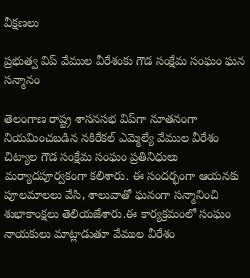వీక్షణలు

ప్రభుత్వ విప్ వేముల వీరేశంకు గౌడ సంక్షేమ సంఘం ఘన సన్మానం

తెలంగాణ రాష్ట్ర శాసనసభ విప్‌గా నూతనంగా నియమించబడిన నకిరేకల్ ఎమ్మెల్యే వేముల వీరేశం చిట్యాల గౌడ సంక్షేమ సంఘం ప్రతినిధులు మర్యాదపూర్వకంగా కలిశారు. ఈ సందర్భంగా ఆయనకు పూలమాలలు వేసి, శాలువాతో ఘనంగా సన్మానించి శుభాకాంక్షలు తెలియజేశారు.ఈ కార్యక్రమంలో సంఘం నాయకులు మాట్లాడుతూ వేముల వీరేశం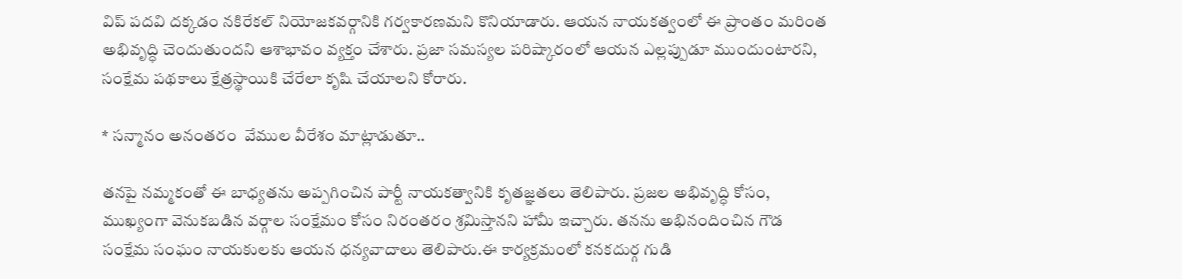విప్ పదవి దక్కడం నకిరేకల్ నియోజకవర్గానికి గర్వకారణమని కొనియాడారు. ఆయన నాయకత్వంలో ఈ ప్రాంతం మరింత అభివృద్ధి చెందుతుందని ఆశాభావం వ్యక్తం చేశారు. ప్రజా సమస్యల పరిష్కారంలో ఆయన ఎల్లప్పుడూ ముందుంటారని, సంక్షేమ పథకాలు క్షేత్రస్థాయికి చేరేలా కృషి చేయాలని కోరారు.

* సన్మానం అనంతరం  వేముల వీరేశం మాట్లాడుతూ..

తనపై నమ్మకంతో ఈ బాధ్యతను అప్పగించిన పార్టీ నాయకత్వానికి కృతజ్ఞతలు తెలిపారు. ప్రజల అభివృద్ధి కోసం, ముఖ్యంగా వెనుకబడిన వర్గాల సంక్షేమం కోసం నిరంతరం శ్రమిస్తానని హామీ ఇచ్చారు. తనను అభినందించిన గౌడ సంక్షేమ సంఘం నాయకులకు ఆయన ధన్యవాదాలు తెలిపారు.ఈ కార్యక్రమంలో కనకదుర్గ గుడి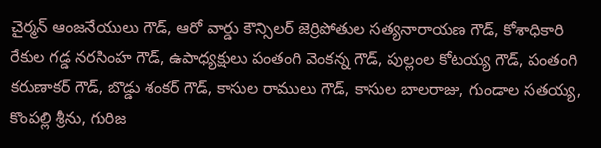చైర్మన్ ఆంజనేయులు గౌడ్, ఆరో వార్డు కౌన్సిలర్ జెర్రిపోతుల సత్యనారాయణ గౌడ్, కోశాధికారి రేకుల గడ్డ నరసింహ గౌడ్, ఉపాధ్యక్షులు పంతంగి వెంకన్న గౌడ్, పుల్లంల కోటయ్య గౌడ్, పంతంగి కరుణాకర్ గౌడ్, బొడ్డు శంకర్ గౌడ్, కాసుల రాములు గౌడ్, కాసుల బాలరాజు, గుండాల సతయ్య, కొంపల్లి శ్రీను, గురిజ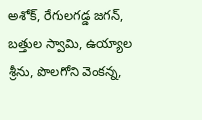అశోక్, రేగులగడ్డ జగన్, బత్తుల స్వామి, ఉయ్యాల శ్రీను, పొలగోని వెంకన్న,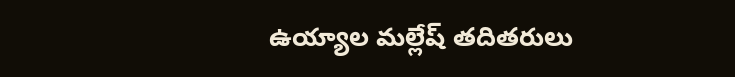ఉయ్యాల మల్లేష్ తదితరులు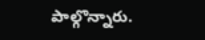పాల్గొన్నారు.